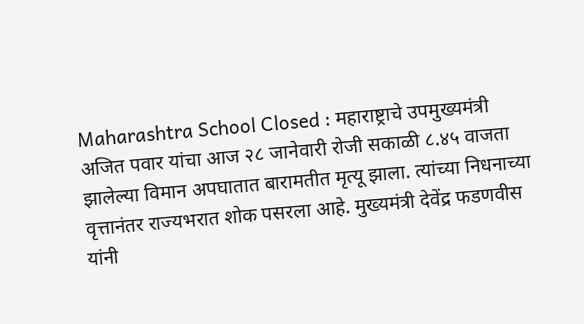Maharashtra School Closed : महाराष्ट्राचे उपमुख्यमंत्री अजित पवार यांचा आज २८ जानेवारी रोजी सकाळी ८.४५ वाजता झालेल्या विमान अपघातात बारामतीत मृत्यू झाला. त्यांच्या निधनाच्या वृत्तानंतर राज्यभरात शोक पसरला आहे. मुख्यमंत्री देवेंद्र फडणवीस यांनी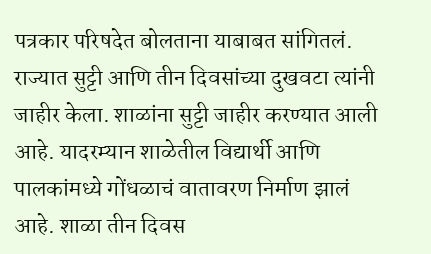पत्रकार परिषदेत बोलताना याबाबत सांगितलं. राज्यात सुट्टी आणि तीन दिवसांच्या दुखवटा त्यांनी जाहीर केला. शाळांना सुट्टी जाहीर करण्यात आली आहे. यादरम्यान शाळेतील विद्यार्थी आणि पालकांमध्ये गोंधळाचं वातावरण निर्माण झालं आहे. शाळा तीन दिवस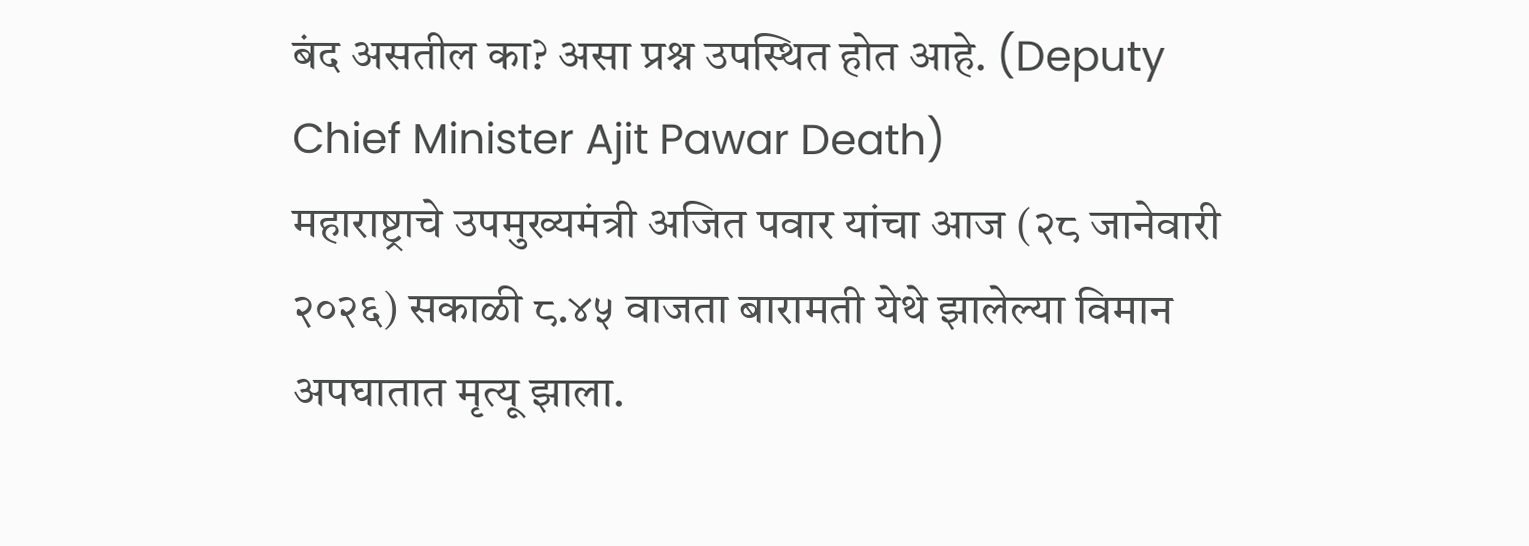बंद असतील का? असा प्रश्न उपस्थित होत आहे. (Deputy Chief Minister Ajit Pawar Death)
महाराष्ट्राचे उपमुख्यमंत्री अजित पवार यांचा आज (२८ जानेवारी २०२६) सकाळी ८.४५ वाजता बारामती येथे झालेल्या विमान अपघातात मृत्यू झाला.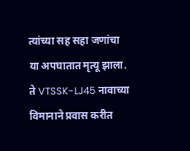त्यांच्या सह सहा जणांचा या अपघातात मृत्यू झाला. ते VTSSK-LJ45 नावाच्या विमानाने प्रवास करीत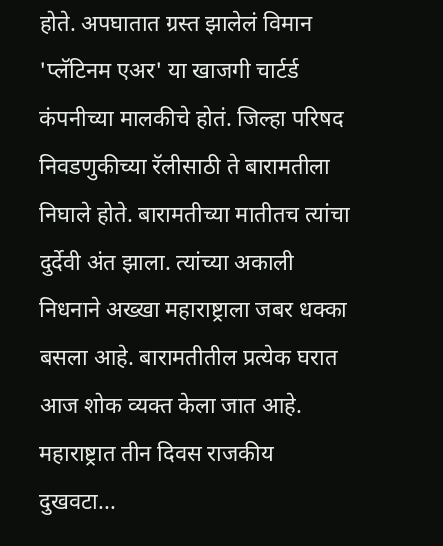होते. अपघातात ग्रस्त झालेलं विमान 'प्लॅटिनम एअर' या खाजगी चार्टर्ड कंपनीच्या मालकीचे होतं. जिल्हा परिषद निवडणुकीच्या रॅलीसाठी ते बारामतीला निघाले होते. बारामतीच्या मातीतच त्यांचा दुर्देवी अंत झाला. त्यांच्या अकाली निधनाने अख्खा महाराष्ट्राला जबर धक्का बसला आहे. बारामतीतील प्रत्येक घरात आज शोक व्यक्त केला जात आहे.
महाराष्ट्रात तीन दिवस राजकीय दुखवटा...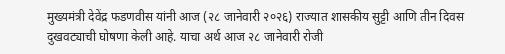मुख्यमंत्री देवेंद्र फडणवीस यांनी आज (२८ जानेवारी २०२६) राज्यात शासकीय सुट्टी आणि तीन दिवस दुखवट्याची घोषणा केली आहे. याचा अर्थ आज २८ जानेवारी रोजी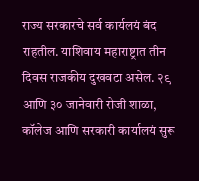राज्य सरकारचे सर्व कार्यलयं बंद राहतील. याशिवाय महाराष्ट्रात तीन दिवस राजकीय दुखवटा असेल. २९ आणि ३० जानेवारी रोजी शाळा, कॉलेज आणि सरकारी कार्यालयं सुरू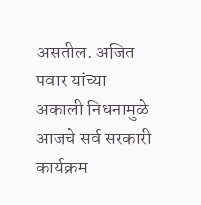असतील. अजित पवार यांच्या अकाली निधनामुळे आजचे सर्व सरकारी कार्यक्रम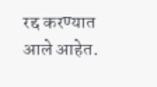रद्द करण्यात आले आहेत.